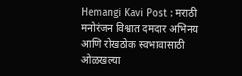Hemangi Kavi Post : मराठी मनोरंजन विश्वात दमदार अभिनय आणि रोखठोक स्वभावासाठी ओळखल्या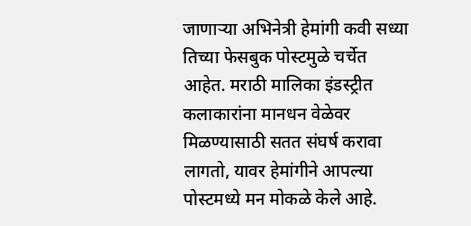जाणाऱ्या अभिनेत्री हेमांगी कवी सध्या तिच्या फेसबुक पोस्टमुळे चर्चेत आहेत. मराठी मालिका इंडस्ट्रीत कलाकारांना मानधन वेळेवर मिळण्यासाठी सतत संघर्ष करावा लागतो, यावर हेमांगीने आपल्या पोस्टमध्ये मन मोकळे केले आहे.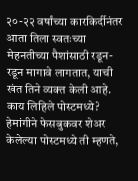२०-२२ वर्षांच्या कारकिर्दीनंतर आता तिला स्वतःच्या मेहनतीच्या पैशांसाठी रडून-रडून मागावे लागतात, याची खंत तिने व्यक्त केली आहे. काय लिहिले पोस्टमध्ये? हेमांगीने फेसबुकवर शेअर केलेल्या पोस्टमध्ये ती म्हणते,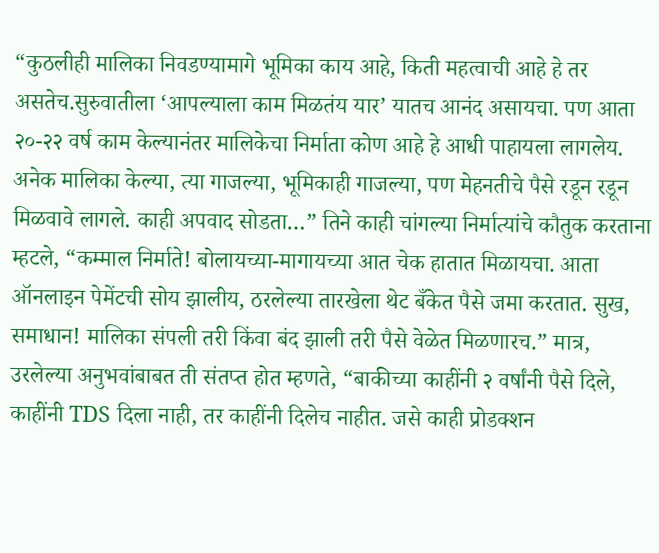“कुठलीही मालिका निवडण्यामागे भूमिका काय आहे, किती महत्वाची आहे हे तर असतेच.सुरुवातीला ‘आपल्याला काम मिळतंय यार’ यातच आनंद असायचा. पण आता २०-२२ वर्ष काम केल्यानंतर मालिकेचा निर्माता कोण आहे हे आधी पाहायला लागलेय. अनेक मालिका केल्या, त्या गाजल्या, भूमिकाही गाजल्या, पण मेहनतीचे पैसे रडून रडून मिळवावे लागले. काही अपवाद सोडता…” तिने काही चांगल्या निर्मात्यांचे कौतुक करताना म्हटले, “कम्माल निर्माते! बोलायच्या-मागायच्या आत चेक हातात मिळायचा. आता ऑनलाइन पेमेंटची सोय झालीय, ठरलेल्या तारखेला थेट बँकेत पैसे जमा करतात. सुख, समाधान! मालिका संपली तरी किंवा बंद झाली तरी पैसे वेळेत मिळणारच.” मात्र, उरलेल्या अनुभवांबाबत ती संतप्त होत म्हणते, “बाकीच्या काहींनी २ वर्षांनी पैसे दिले, काहींनी TDS दिला नाही, तर काहींनी दिलेच नाहीत. जसे काही प्रोडक्शन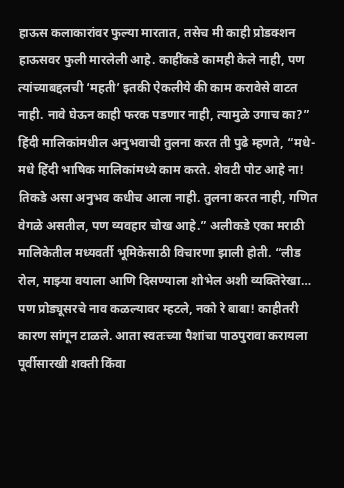हाऊस कलाकारांवर फुल्या मारतात, तसेच मी काही प्रोडक्शन हाऊसवर फुली मारलेली आहे. काहींकडे कामही केले नाही, पण त्यांच्याबद्दलची ‘महती’ इतकी ऐकलीये की काम करावेसे वाटत नाही. नावे घेऊन काही फरक पडणार नाही, त्यामुळे उगाच का?” हिंदी मालिकांमधील अनुभवाची तुलना करत ती पुढे म्हणते, “मधे-मधे हिंदी भाषिक मालिकांमध्ये काम करते. शेवटी पोट आहे ना! तिकडे असा अनुभव कधीच आला नाही. तुलना करत नाही, गणित वेगळे असतील, पण व्यवहार चोख आहे.” अलीकडे एका मराठी मालिकेतील मध्यवर्ती भूमिकेसाठी विचारणा झाली होती. “लीड रोल, माझ्या वयाला आणि दिसण्याला शोभेल अशी व्यक्तिरेखा… पण प्रोड्यूसरचे नाव कळल्यावर म्हटले, नको रे बाबा! काहीतरी कारण सांगून टाळले. आता स्वतःच्या पैशांचा पाठपुरावा करायला पूर्वीसारखी शक्ती किंवा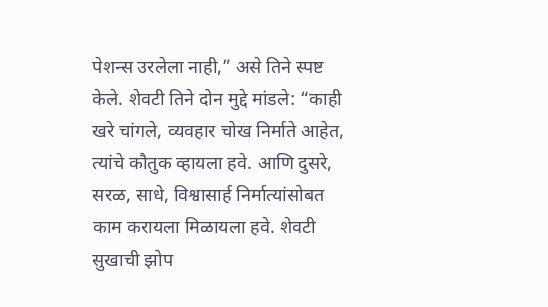पेशन्स उरलेला नाही,” असे तिने स्पष्ट केले. शेवटी तिने दोन मुद्दे मांडले: “काही खरे चांगले, व्यवहार चोख निर्माते आहेत, त्यांचे कौतुक व्हायला हवे. आणि दुसरे, सरळ, साधे, विश्वासार्ह निर्मात्यांसोबत काम करायला मिळायला हवे. शेवटी सुखाची झोप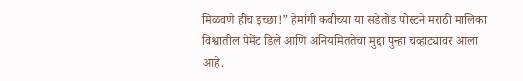मिळवणे हीच इच्छा!” हेमांगी कवीच्या या सडेतोड पोस्टने मराठी मालिका विश्वातील पेमेंट डिले आणि अनियमिततेचा मुद्दा पुन्हा चव्हाट्यावर आला आहे.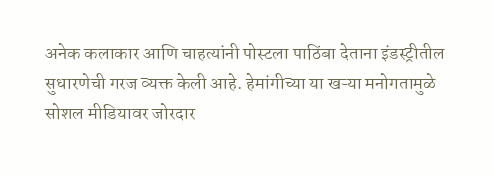अनेक कलाकार आणि चाहत्यांनी पोस्टला पाठिंबा देताना इंडस्ट्रीतील सुधारणेची गरज व्यक्त केली आहे. हेमांगीच्या या खऱ्या मनोगतामुळे सोशल मीडियावर जोरदार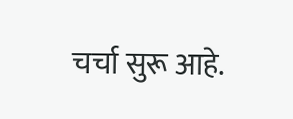चर्चा सुरू आहे.